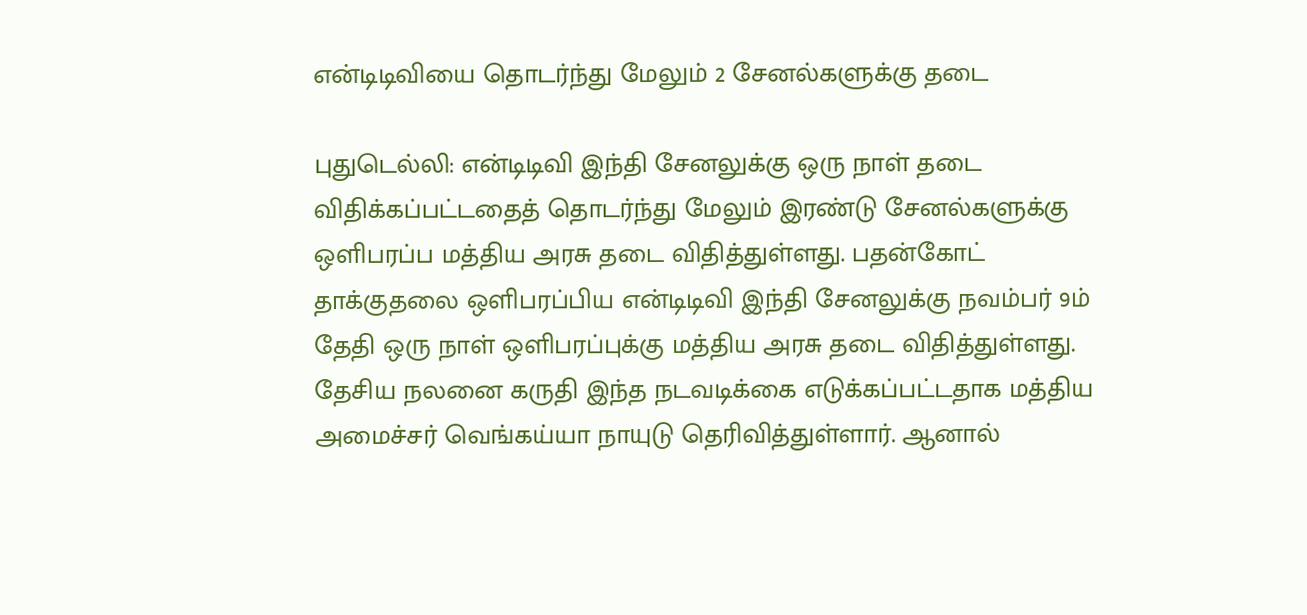என்டிடிவியை தொடர்ந்து மேலும் 2 சேனல்களுக்கு தடை

புதுடெல்லி: என்டிடிவி இந்தி சேனலுக்கு ஒரு நாள் தடை விதிக்கப்பட்டதைத் தொடர்ந்து மேலும் இரண்டு சேனல்களுக்கு ஒளிபரப்ப மத்திய அரசு தடை விதித்துள்ளது. பதன்கோட் தாக்குதலை ஒளிபரப்பிய என்டிடிவி இந்தி சேனலுக்கு நவம்பர் 9ம் தேதி ஒரு நாள் ஒளிபரப்புக்கு மத்திய அரசு தடை விதித்துள்ளது. தேசிய நலனை கருதி இந்த நடவடிக்கை எடுக்கப்பட்டதாக மத்திய அமைச்சர் வெங்கய்யா நாயுடு தெரிவித்துள்ளார். ஆனால்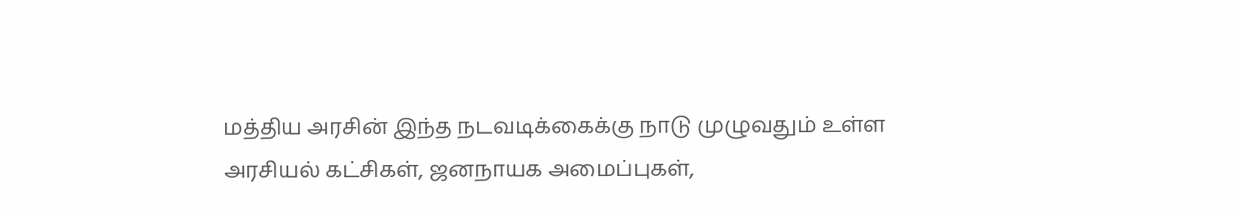மத்திய அரசின் இந்த நடவடிக்கைக்கு நாடு முழுவதும் உள்ள அரசியல் கட்சிகள், ஜனநாயக அமைப்புகள்,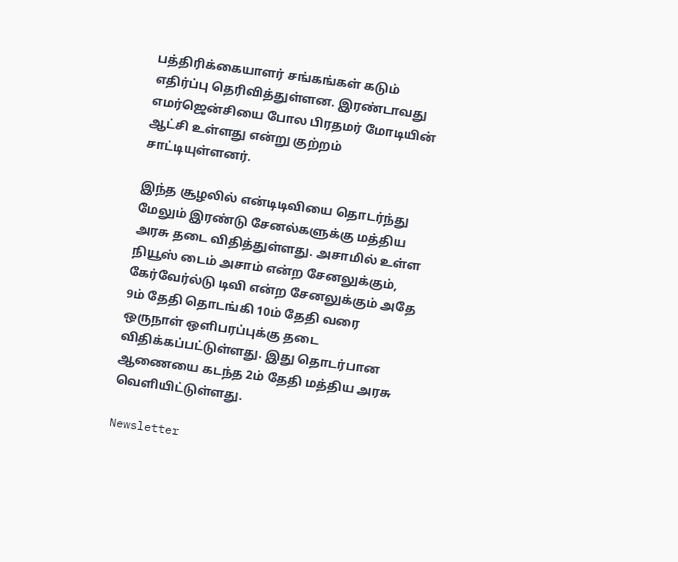பத்திரிக்கையாளர் சங்கங்கள் கடும் எதிர்ப்பு தெரிவித்துள்ளன. இரண்டாவது எமர்ஜென்சியை போல பிரதமர் மோடியின் ஆட்சி உள்ளது என்று குற்றம் சாட்டியுள்ளனர்.

இந்த சூழலில் என்டிடிவியை தொடர்ந்து மேலும் இரண்டு சேனல்களுக்கு மத்திய அரசு தடை விதித்துள்ளது. அசாமில் உள்ள நியூஸ் டைம் அசாம் என்ற சேனலுக்கும், கேர்வேர்ல்டு டிவி என்ற சேனலுக்கும் அதே 9ம் தேதி தொடங்கி 10ம் தேதி வரை ஒருநாள் ஒளிபரப்புக்கு தடை விதிக்கப்பட்டுள்ளது. இது தொடர்பான ஆணையை கடந்த 2ம் தேதி மத்திய அரசு வெளியிட்டுள்ளது.

Newsletter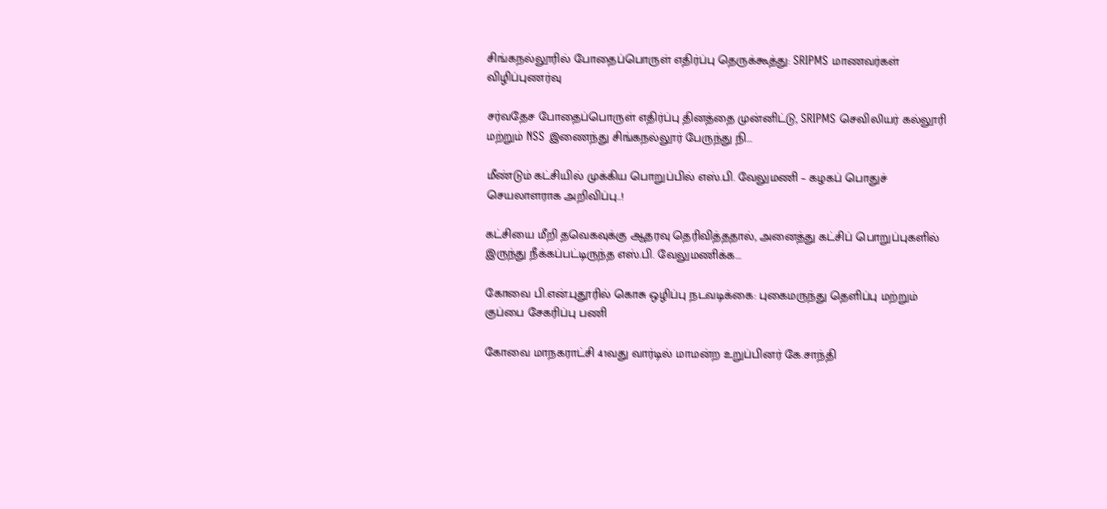சிங்கநல்லூரில் போதைப்பொருள் எதிர்ப்பு தெருக்கூத்து: SRIPMS மாணவர்கள் விழிப்புணர்வு

சர்வதேச போதைப்பொருள் எதிர்ப்பு தினத்தை முன்னிட்டு, SRIPMS செவிலியர் கல்லூரி மற்றும் NSS இணைந்து சிங்கநல்லூர் பேருந்து நி...

மீண்டும் கட்சியில் முக்கிய பொறுப்பில் எஸ்.பி. வேலுமணி – கழகப் பொதுச் செயலாளராக அறிவிப்பு..!

கட்சியை மீறி தவெகவுக்கு ஆதரவு தெரிவித்ததால், அனைத்து கட்சிப் பொறுப்புகளில் இருந்து நீக்கப்பட்டிருந்த எஸ்.பி. வேலுமணிக்க...

கோவை பி.என்.புதூரில் கொசு ஒழிப்பு நடவடிக்கை: புகைமருந்து தெளிப்பு மற்றும் குப்பை சேகரிப்பு பணி

கோவை மாநகராட்சி 41வது வார்டில் மாமன்ற உறுப்பினர் கே.சாந்தி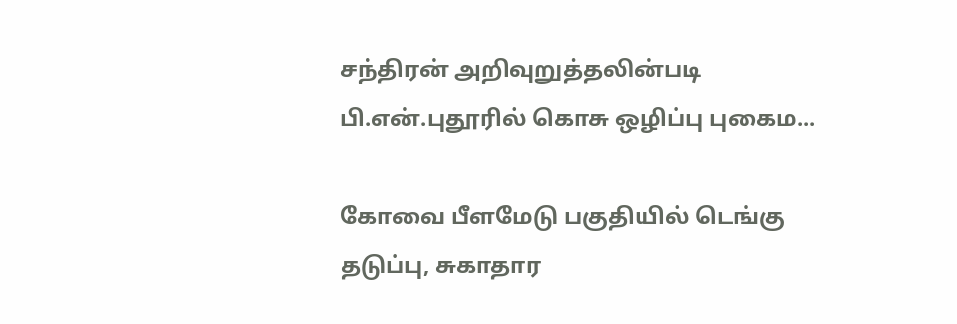சந்திரன் அறிவுறுத்தலின்படி பி.என்.புதூரில் கொசு ஒழிப்பு புகைம...

கோவை பீளமேடு பகுதியில் டெங்கு தடுப்பு, சுகாதார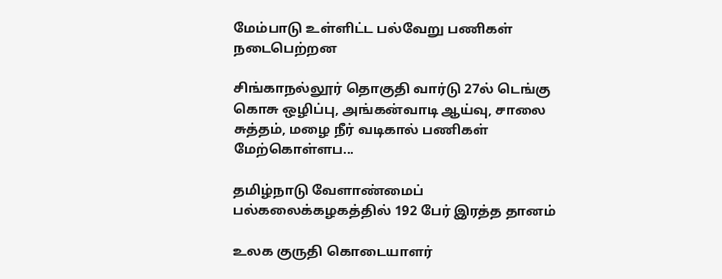மேம்பாடு உள்ளிட்ட பல்வேறு பணிகள் நடைபெற்றன

சிங்காநல்லூர் தொகுதி வார்டு 27ல் டெங்கு கொசு ஒழிப்பு, அங்கன்வாடி ஆய்வு, சாலை சுத்தம், மழை நீர் வடிகால் பணிகள் மேற்கொள்ளப...

தமிழ்நாடு வேளாண்மைப் பல்கலைக்கழகத்தில் 192 பேர் இரத்த தானம்

உலக குருதி கொடையாளர்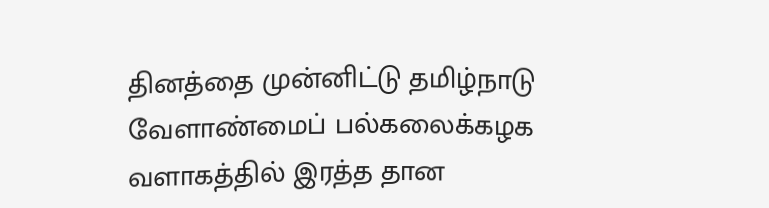தினத்தை முன்னிட்டு தமிழ்நாடு வேளாண்மைப் பல்கலைக்கழக வளாகத்தில் இரத்த தான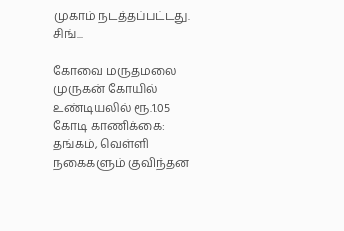முகாம் நடத்தப்பட்டது. சிங்...

கோவை மருதமலை முருகன் கோயில் உண்டியலில் ரூ.1.05 கோடி காணிக்கை: தங்கம், வெள்ளி நகைகளும் குவிந்தன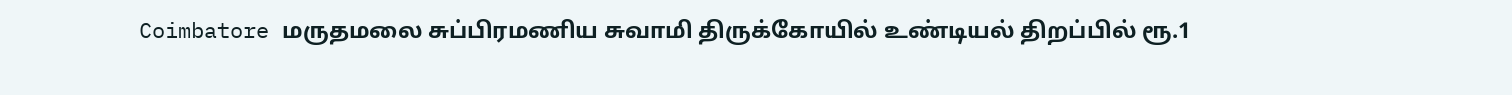Coimbatore மருதமலை சுப்பிரமணிய சுவாமி திருக்கோயில் உண்டியல் திறப்பில் ரூ.1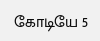கோடியே 5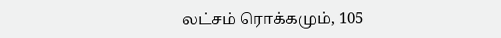லட்சம் ரொக்கமும், 105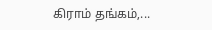கிராம் தங்கம்,...